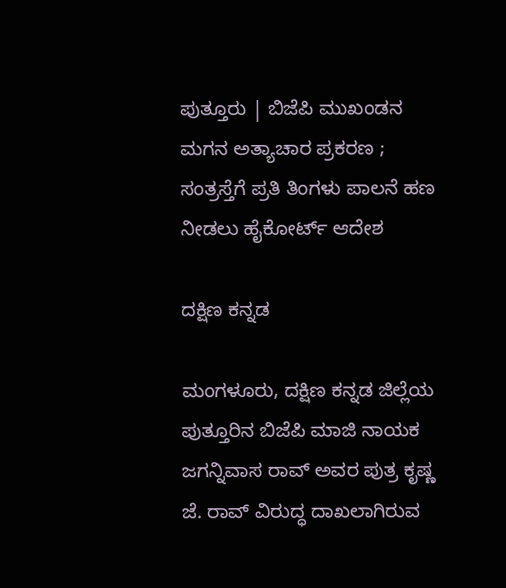ಪುತ್ತೂರು | ಬಿಜೆಪಿ ಮುಖಂಡನ ಮಗನ ಅತ್ಯಾಚಾರ ಪ್ರಕರಣ ; ಸಂತ್ರಸ್ತೆಗೆ ಪ್ರತಿ ತಿಂಗಳು ಪಾಲನೆ ಹಣ ನೀಡಲು ಹೈಕೋರ್ಟ್ ಆದೇಶ

ದಕ್ಷಿಣ ಕನ್ನಡ

ಮಂಗಳೂರು, ದಕ್ಷಿಣ ಕನ್ನಡ ಜಿಲ್ಲೆಯ ಪುತ್ತೂರಿನ ಬಿಜೆಪಿ ಮಾಜಿ ನಾಯಕ ಜಗನ್ನಿವಾಸ ರಾವ್ ಅವರ ಪುತ್ರ ಕೃಷ್ಣ ಜೆ. ರಾವ್ ವಿರುದ್ಧ ದಾಖಲಾಗಿರುವ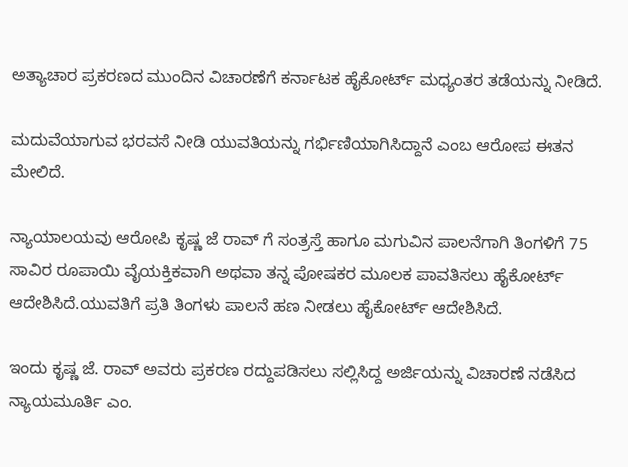ಅತ್ಯಾಚಾರ ಪ್ರಕರಣದ ಮುಂದಿನ ವಿಚಾರಣೆಗೆ ಕರ್ನಾಟಕ ಹೈಕೋರ್ಟ್ ಮಧ್ಯಂತರ ತಡೆಯನ್ನು ನೀಡಿದೆ.

ಮದುವೆಯಾಗುವ ಭರವಸೆ ನೀಡಿ ಯುವತಿಯನ್ನು ಗರ್ಭಿಣಿಯಾಗಿಸಿದ್ದಾನೆ ಎಂಬ ಆರೋಪ ಈತನ ಮೇಲಿದೆ.

ನ್ಯಾಯಾಲಯವು ಆರೋಪಿ ಕೃಷ್ಣ ಜೆ ರಾವ್ ಗೆ ಸಂತ್ರಸ್ತೆ ಹಾಗೂ ಮಗುವಿನ ಪಾಲನೆಗಾಗಿ ತಿಂಗಳಿಗೆ 75 ಸಾವಿರ ರೂಪಾಯಿ ವೈಯಕ್ತಿಕವಾಗಿ ಅಥವಾ ತನ್ನ ಪೋಷಕರ ಮೂಲಕ ಪಾವತಿಸಲು ಹೈಕೋರ್ಟ್ ಆದೇಶಿಸಿದೆ.ಯುವತಿಗೆ ಪ್ರತಿ ತಿಂಗಳು ಪಾಲನೆ ಹಣ ನೀಡಲು ಹೈಕೋರ್ಟ್ ಆದೇಶಿಸಿದೆ.

ಇಂದು ಕೃಷ್ಣ ಜೆ. ರಾವ್ ಅವರು ಪ್ರಕರಣ ರದ್ದುಪಡಿಸಲು ಸಲ್ಲಿಸಿದ್ದ ಅರ್ಜಿಯನ್ನು ವಿಚಾರಣೆ ನಡೆಸಿದ ನ್ಯಾಯಮೂರ್ತಿ ಎಂ.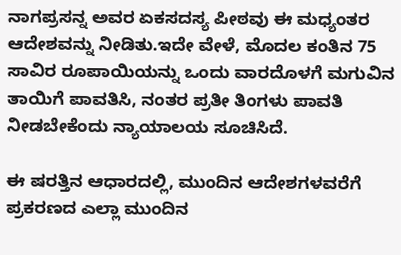ನಾಗಪ್ರಸನ್ನ ಅವರ ಏಕಸದಸ್ಯ ಪೀಠವು ಈ ಮಧ್ಯಂತರ ಆದೇಶವನ್ನು ನೀಡಿತು.ಇದೇ ವೇಳೆ, ಮೊದಲ ಕಂತಿನ 75 ಸಾವಿರ ರೂಪಾಯಿಯನ್ನು ಒಂದು ವಾರದೊಳಗೆ ಮಗುವಿನ ತಾಯಿಗೆ ಪಾವತಿಸಿ, ನಂತರ ಪ್ರತೀ ತಿಂಗಳು ಪಾವತಿ ನೀಡಬೇಕೆಂದು ನ್ಯಾಯಾಲಯ ಸೂಚಿಸಿದೆ.

ಈ ಷರತ್ತಿನ ಆಧಾರದಲ್ಲಿ, ಮುಂದಿನ ಆದೇಶಗಳವರೆಗೆ ಪ್ರಕರಣದ ಎಲ್ಲಾ ಮುಂದಿನ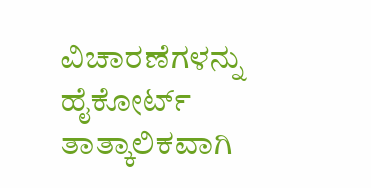ವಿಚಾರಣೆಗಳನ್ನು ಹೈಕೋರ್ಟ್ ತಾತ್ಕಾಲಿಕವಾಗಿ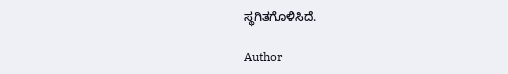ಸ್ಥಗಿತಗೊಳಿಸಿದೆ.

Author